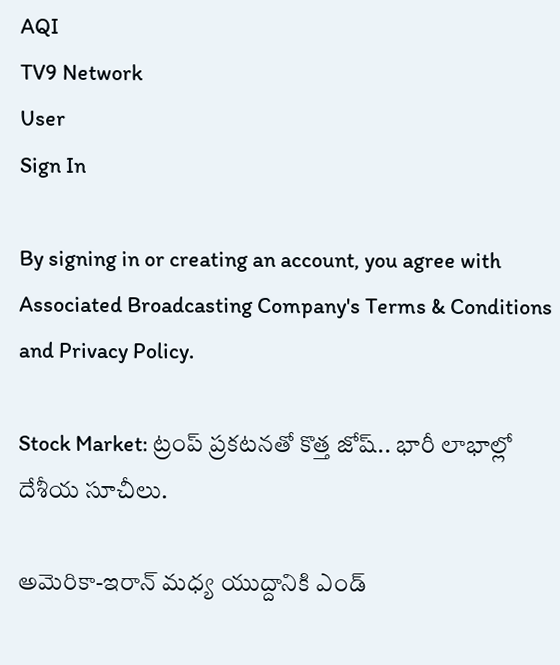AQI
TV9 Network
User
Sign In

By signing in or creating an account, you agree with Associated Broadcasting Company's Terms & Conditions and Privacy Policy.

Stock Market: ట్రంప్ ప్రకటనతో కొత్త జోష్.. భారీ లాభాల్లో దేశీయ సూచీలు.

అమెరికా-ఇరాన్ మధ్య యుద్దానికి ఎండ్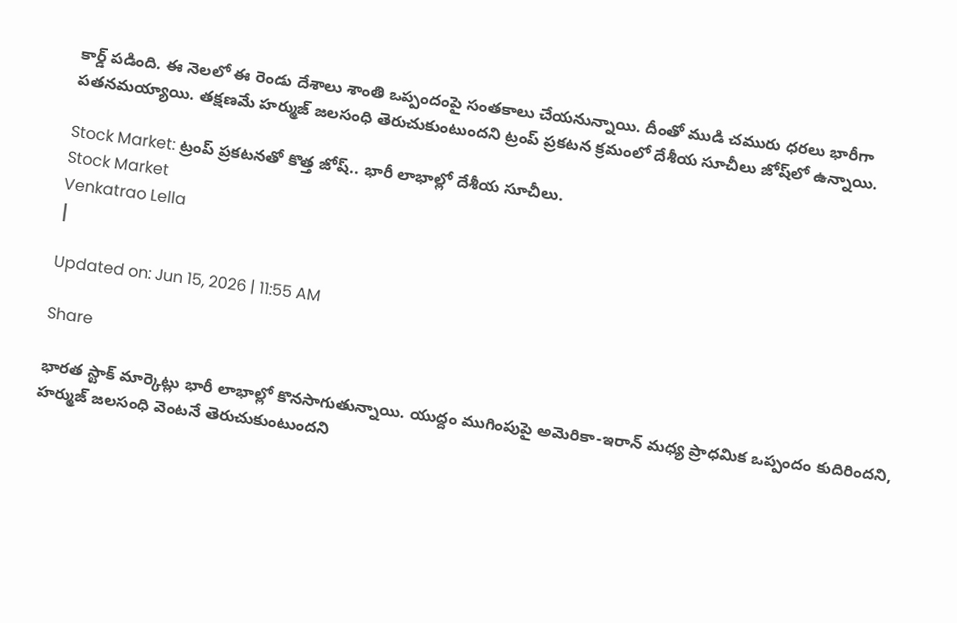కార్డ్ పడింది. ఈ నెలలో ఈ రెండు దేశాలు శాంతి ఒప్పందంపై సంతకాలు చేయనున్నాయి. దీంతో ముడి చమురు ధరలు భారీగా పతనమయ్యాయి. తక్షణమే హర్ముజ్ జలసంధి తెరుచుకుంటుందని ట్రంప్ ప్రకటన క్రమంలో దేశీయ సూచీలు జోష్‌లో ఉన్నాయి.

Stock Market: ట్రంప్ ప్రకటనతో కొత్త జోష్.. భారీ లాభాల్లో దేశీయ సూచీలు.
Stock Market
Venkatrao Lella
|

Updated on: Jun 15, 2026 | 11:55 AM

Share

భారత స్టాక్ మార్కెట్లు భారీ లాభాల్లో కొనసాగుతున్నాయి. యుద్దం ముగింపుపై అమెరికా-ఇరాన్ మధ్య ప్రాధమిక ఒప్పందం కుదిరిందని, హర్ముజ్ జలసంధి వెంటనే తెరుచుకుంటుందని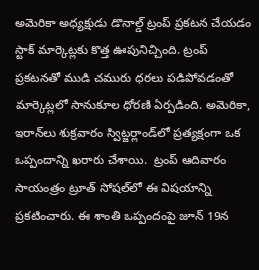అమెరికా అధ్యక్షుడు డొనాల్డ్ ట్రంప్ ప్రకటన చేయడం స్టాక్ మార్కెట్లకు కొత్త ఊపునిచ్చింది. ట్రంప్ ప్రకటనతో ముడి చమురు ధరలు పడిపోవడంతో మార్కెట్లలో సానుకూల ధోరణి ఏర్పడింది. అమెరికా, ఇరాన్‌లు శుక్రవారం స్విట్జర్లాండ్‌లో ప్రత్యక్షంగా ఒక ఒప్పందాన్ని ఖరారు చేశాయి.  ట్రంప్ ఆదివారం సాయంత్రం ట్రూత్ సోషల్‌లో ఈ విషయాన్ని ప్రకటించారు. ఈ శాంతి ఒప్పందంపై జూన్ 19న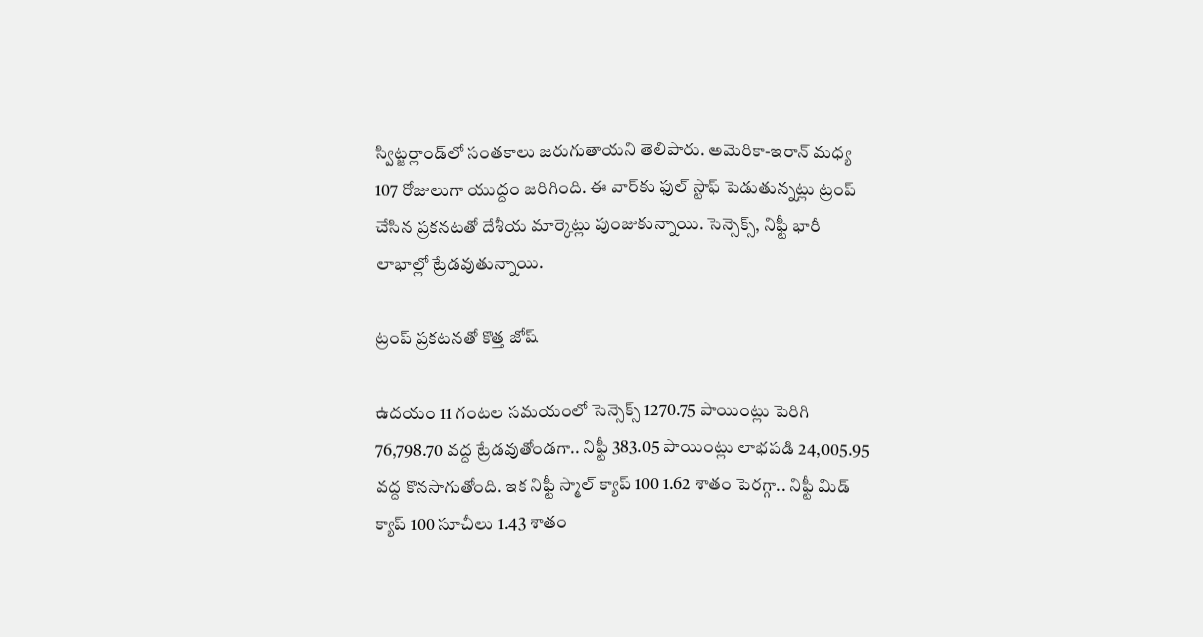స్విట్జర్లాండ్‌లో సంతకాలు జరుగుతాయని తెలిపారు. అమెరికా-ఇరాన్ మధ్య 107 రోజులుగా యుద్దం జరిగింది. ఈ వార్‌కు ఫుల్ స్టాఫ్ పెడుతున్నట్లు ట్రంప్ చేసిన ప్రకనటతో దేశీయ మార్కెట్లు పుంజుకున్నాయి. సెన్సెక్స్, నిఫ్టీ భారీ లాభాల్లో ట్రేడవుతున్నాయి.

ట్రంప్ ప్రకటనతో కొత్త జోష్

ఉదయం 11 గంటల సమయంలో సెన్సెక్స్ 1270.75 పాయింట్లు పెరిగి 76,798.70 వద్ద ట్రేడవుతోండగా.. నిఫ్టీ 383.05 పాయింట్లు లాభపడి 24,005.95 వద్ద కొనసాగుతోంది. ఇక నిఫ్టీ స్మాల్ క్యాప్ 100 1.62 శాతం పెరగ్గా.. నిఫ్టీ మిడ్ క్యాప్ 100 సూచీలు 1.43 శాతం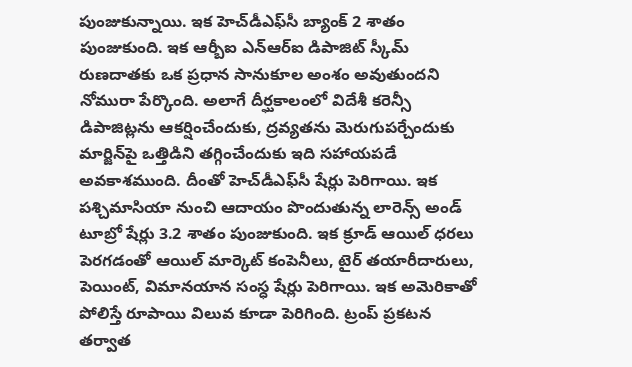పుంజుకున్నాయి. ఇక హెచ్‌డీఎఫ్‌సీ బ్యాంక్ 2 శాతం పుంజుకుంది. ఇక ఆర్బీఐ ఎన్‌ఆర్‌ఐ డిపాజిట్ స్కీమ్ రుణదాతకు ఒక ప్రధాన సానుకూల అంశం అవుతుందని నోమురా పేర్కొంది. అలాగే దీర్ఘకాలంలో విదేశీ కరెన్సీ డిపాజిట్లను ఆకర్షించేందుకు, ద్రవ్యతను మెరుగుపర్చేందుకు మార్జిన్‌పై ఒత్తిడిని తగ్గించేందుకు ఇది సహాయపడే అవకాశముంది. దీంతో హెచ్‌డీఎఫ్‌సీ షేర్లు పెరిగాయి. ఇక పశ్చిమాసియా నుంచి ఆదాయం పొందుతున్న లారెన్స్ అండ్ టూబ్రో షేర్లు 3.2 శాతం పుంజుకుంది. ఇక క్రూడ్ ఆయిల్ ధరలు పెరగడంతో ఆయిల్ మార్కెట్ కంపెనీలు, టైర్ తయారీదారులు, పెయింట్, విమానయాన సంస్ధ షేర్లు పెరిగాయి. ఇక అమెరికాతో పోలిస్తే రూపాయి విలువ కూడా పెరిగింది. ట్రంప్ ప్రకటన తర్వాత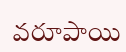వరూపాయి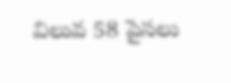విలువ 58 పైసలు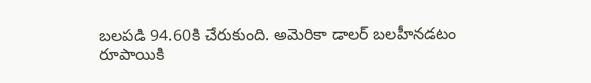బలపడి 94.60కి చేరుకుంది. అమెరికా డాలర్ బలహీనడటం రూపాయికి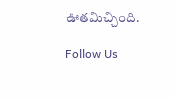ఊతమిచ్చింది.

Follow Us